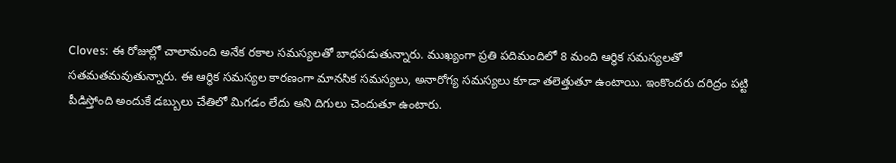Cloves: ఈ రోజుల్లో చాలామంది అనేక రకాల సమస్యలతో బాధపడుతున్నారు. ముఖ్యంగా ప్రతి పదిమందిలో 8 మంది ఆర్థిక సమస్యలతో సతమతమవుతున్నారు. ఈ ఆర్థిక సమస్యల కారణంగా మానసిక సమస్యలు, అనారోగ్య సమస్యలు కూడా తలెత్తుతూ ఉంటాయి. ఇంకొందరు దరిద్రం పట్టి పీడిస్తోంది అందుకే డబ్బులు చేతిలో మిగడం లేదు అని దిగులు చెందుతూ ఉంటారు.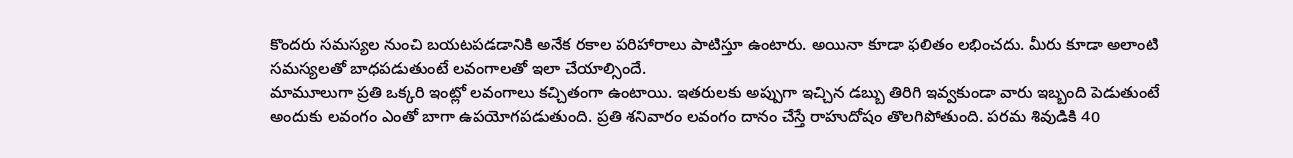కొందరు సమస్యల నుంచి బయటపడడానికి అనేక రకాల పరిహారాలు పాటిస్తూ ఉంటారు. అయినా కూడా ఫలితం లభించదు. మీరు కూడా అలాంటి సమస్యలతో బాధపడుతుంటే లవంగాలతో ఇలా చేయాల్సిందే.
మామూలుగా ప్రతి ఒక్కరి ఇంట్లో లవంగాలు కచ్చితంగా ఉంటాయి. ఇతరులకు అప్పుగా ఇచ్చిన డబ్బు తిరిగి ఇవ్వకుండా వారు ఇబ్బంది పెడుతుంటే అందుకు లవంగం ఎంతో బాగా ఉపయోగపడుతుంది. ప్రతి శనివారం లవంగం దానం చేస్తే రాహుదోషం తొలగిపోతుంది. పరమ శివుడికి 40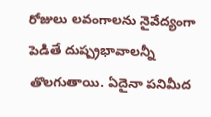రోజులు లవంగాలను నైవేద్యంగా పెడితే దుష్ప్రభావాలన్నీ తొలగుతాయి. ఏదైనా పనిమీద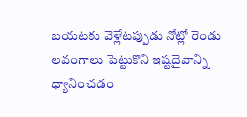బయటకు వెళ్లేటప్పుడు నోట్లో రెండు లవంగాలు పెట్టుకొని ఇష్టదైవాన్ని ధ్యానించడం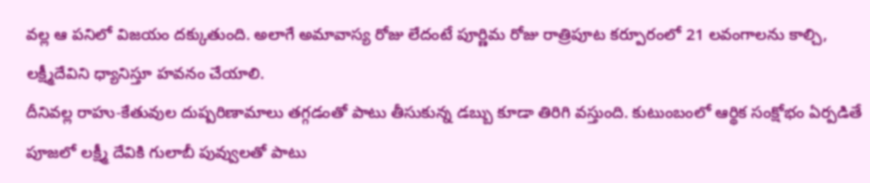వల్ల ఆ పనిలో విజయం దక్కుతుంది. అలాగే అమావాస్య రోజు లేదంటే పూర్ణిమ రోజు రాత్రిపూట కర్పూరంలో 21 లవంగాలను కాల్చి, లక్ష్మీదేవిని ధ్యానిస్తూ హవనం చేయాలి.
దీనివల్ల రాహు-కేతువుల దుష్పరిణామాలు తగ్గడంతో పాటు తీసుకున్న డబ్బు కూడా తిరిగి వస్తుంది. కుటుంబంలో ఆర్థిక సంక్షోభం ఏర్పడితే పూజలో లక్ష్మీ దేవికి గులాబీ పువ్వులతో పాటు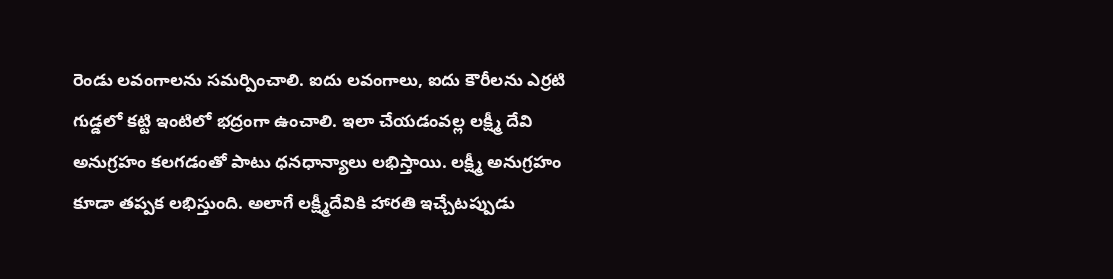రెండు లవంగాలను సమర్పించాలి. ఐదు లవంగాలు, ఐదు కౌరీలను ఎర్రటి గుడ్డలో కట్టి ఇంటిలో భద్రంగా ఉంచాలి. ఇలా చేయడంవల్ల లక్ష్మీ దేవి అనుగ్రహం కలగడంతో పాటు ధనధాన్యాలు లభిస్తాయి. లక్ష్మీ అనుగ్రహం కూడా తప్పక లభిస్తుంది. అలాగే లక్ష్మీదేవికి హారతి ఇచ్చేటప్పుడు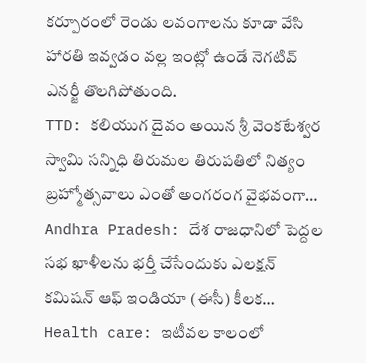కర్పూరంలో రెండు లవంగాలను కూడా వేసి హారతి ఇవ్వడం వల్ల ఇంట్లో ఉండే నెగటివ్ ఎనర్జీ తొలగిపోతుంది.
TTD: కలియుగ దైవం అయిన శ్రీ వెంకటేశ్వర స్వామి సన్నిధి తిరుమల తిరుపతిలో నిత్యం బ్రహ్మోత్సవాలు ఎంతో అంగరంగ వైభవంగా…
Andhra Pradesh: దేశ రాజధానిలో పెద్దల సభ ఖాళీలను భర్తీ చేసేందుకు ఎలక్షన్ కమిషన్ ఆఫ్ ఇండియా (ఈసీ) కీలక…
Health care: ఇటీవల కాలంలో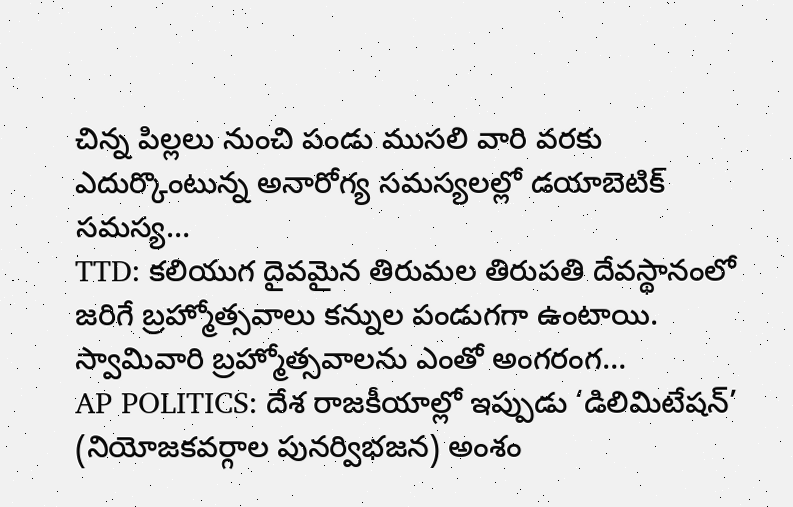చిన్న పిల్లలు నుంచి పండు ముసలి వారి వరకు ఎదుర్కొంటున్న అనారోగ్య సమస్యలల్లో డయాబెటిక్ సమస్య…
TTD: కలియుగ దైవమైన తిరుమల తిరుపతి దేవస్థానంలో జరిగే బ్రహ్మోత్సవాలు కన్నుల పండుగగా ఉంటాయి. స్వామివారి బ్రహ్మోత్సవాలను ఎంతో అంగరంగ…
AP POLITICS: దేశ రాజకీయాల్లో ఇప్పుడు ‘డిలిమిటేషన్’ (నియోజకవర్గాల పునర్విభజన) అంశం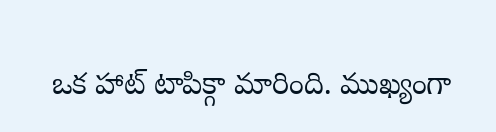ఒక హాట్ టాపిక్గా మారింది. ముఖ్యంగా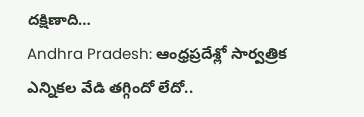దక్షిణాది…
Andhra Pradesh: ఆంధ్రప్రదేశ్లో సార్వత్రిక ఎన్నికల వేడి తగ్గిందో లేదో..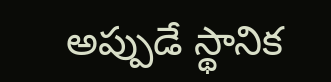అప్పుడే స్థానిక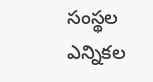సంస్థల ఎన్నికల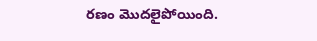రణం మొదలైపోయింది.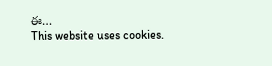ఈ…
This website uses cookies.